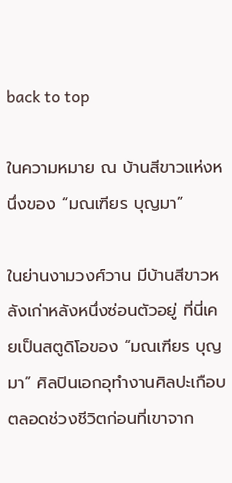back to top

ในความหมาย ณ บ้านสีขาวแห่งหนึ่งของ “มณเฑียร บุญมา”

ในย่านงามวงศ์วาน มีบ้านสีขาวหลังเก่าหลังหนึ่งซ่อนตัวอยู่ ที่นี่เคยเป็นสตูดิโอของ “มณเฑียร บุญมา” ศิลปินเอกอุทำงานศิลปะเกือบตลอดช่วงชีวิตก่อนที่เขาจาก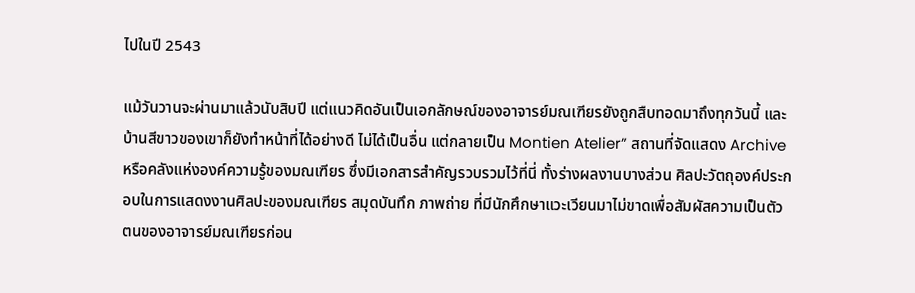ไปในปี 2543

แม้วันวานจะผ่านมาแล้วนับสิบปี แต่แนวคิดอันเป็นเอกลักษณ์ของอาจารย์มณเฑียรยังถูกสืบทอดมาถึงทุกวันนี้ และบ้านสีขาวของเขาก็ยังทำหน้าที่ได้อย่างดี ไม่ได้เป็นอื่น แต่กลายเป็น Montien Atelier” สถานที่จัดแสดง Archive หรือคลังแห่งองค์ความรู้ของมณเฑียร ซึ่งมีเอกสารสำคัญรวบรวมไว้ที่นี่ ทั้งร่างผลงานบางส่วน ศิลปะวัตถุองค์ประกอบในการแสดงงานศิลปะของมณเฑียร สมุดบันทึก ภาพถ่าย ที่มีนักศึกษาแวะเวียนมาไม่ขาดเพื่อสัมผัสความเป็นตัวตนของอาจารย์มณเฑียรก่อน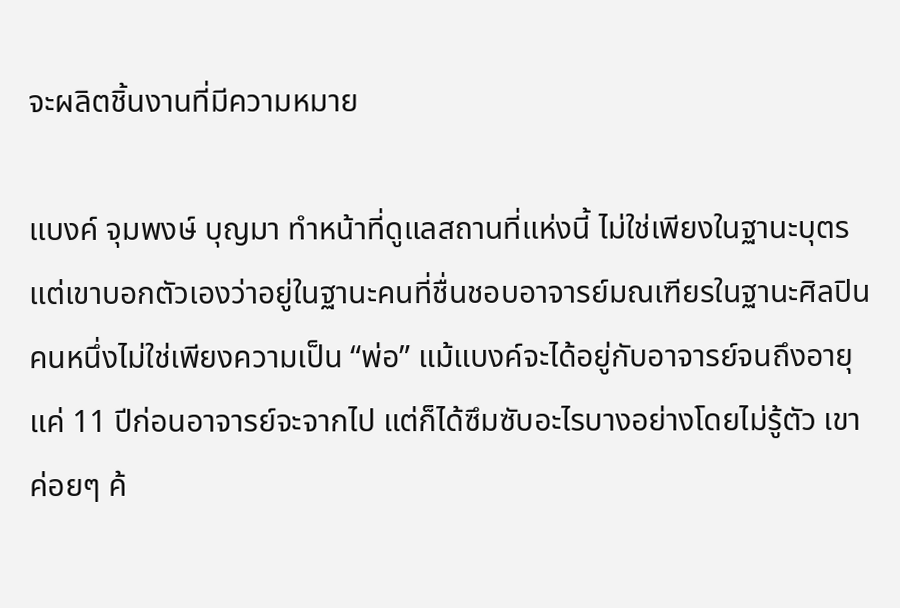จะผลิตชิ้นงานที่มีความหมาย

แบงค์ จุมพงษ์ บุญมา ทำหน้าที่ดูแลสถานที่แห่งนี้ ไม่ใช่เพียงในฐานะบุตร แต่เขาบอกตัวเองว่าอยู่ในฐานะคนที่ชื่นชอบอาจารย์มณเฑียรในฐานะศิลปินคนหนึ่งไม่ใช่เพียงความเป็น “พ่อ” แม้แบงค์จะได้อยู่กับอาจารย์จนถึงอายุแค่ 11 ปีก่อนอาจารย์จะจากไป แต่ก็ได้ซึมซับอะไรบางอย่างโดยไม่รู้ตัว เขาค่อยๆ ค้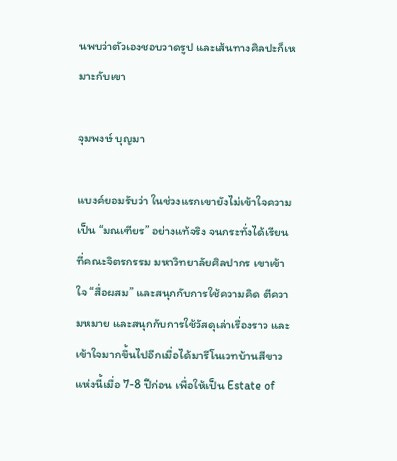นพบว่าตัวเองชอบวาดรูป และเส้นทางศิลปะก็เหมาะกับเขา

จุมพงษ์ บุญมา

แบงค์ยอมรับว่า ในช่วงแรกเขายังไม่เข้าใจความเป็น “มณเฑียร” อย่างแท้จริง จนกระทั่งได้เรียนที่คณะจิตรกรรม มหาวิทยาลัยศิลปากร เขาเข้าใจ “สื่อผสม” และสนุกกับการใช้ความคิด ตีความหมาย และสนุกกับการใช้วัสดุเล่าเรื่องราว และเข้าใจมากขึ้นไปอีกเมื่อได้มารีโนเวทบ้านสีขาวแห่งนี้เมื่อ 7-8 ปีก่อน เพื่อให้เป็น Estate of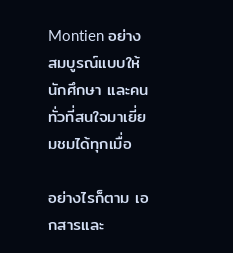Montien อย่างสมบูรณ์แบบให้นักศึกษา และคนทั่วที่สนใจมาเยี่ยมชมได้ทุกเมื่อ

อย่างไรก็ตาม เอกสารและ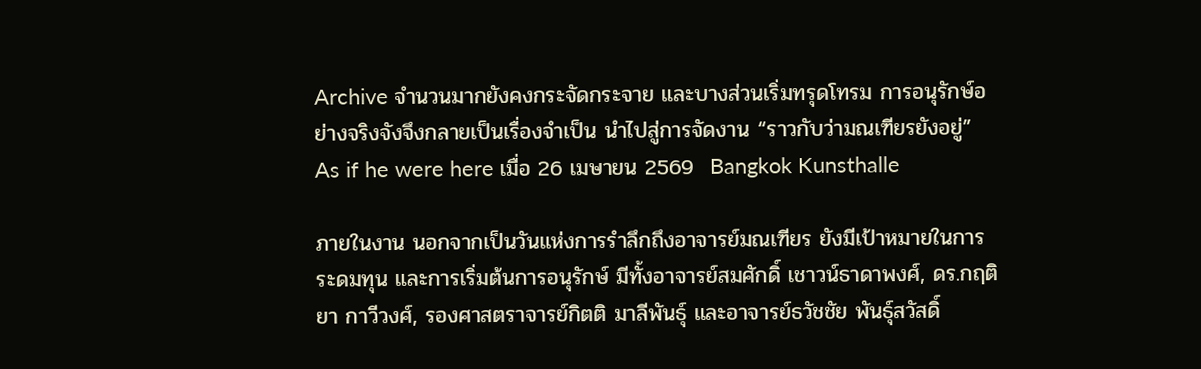Archive จำนวนมากยังคงกระจัดกระจาย และบางส่วนเริ่มทรุดโทรม การอนุรักษ์อย่างจริงจังจึงกลายเป็นเรื่องจำเป็น นำไปสู่การจัดงาน “ราวกับว่ามณเฑียรยังอยู่” As if he were here เมื่อ 26 เมษายน 2569  Bangkok Kunsthalle

ภายในงาน นอกจากเป็นวันแห่งการรำลึกถึงอาจารย์มณเฑียร ยังมีเป้าหมายในการระดมทุน และการเริ่มต้นการอนุรักษ์ มีทั้งอาจารย์สมศักดิ์ เชาวน์ธาดาพงศ์, ดร.กฤติยา กาวีวงศ์, รองศาสตราจารย์กิตติ มาลีพันธุ์ และอาจารย์ธวัชชัย พันธุ์สวัสดิ์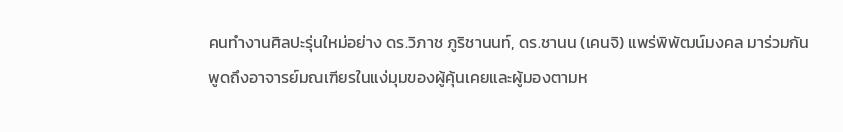คนทำงานศิลปะรุ่นใหม่อย่าง ดร.วิภาช ภูริชานนท์, ดร.ชานน (เคนจิ) แพร่พิพัฒน์มงคล มาร่วมกันพูดถึงอาจารย์มณเฑียรในแง่มุมของผู้คุ้นเคยและผู้มองตามห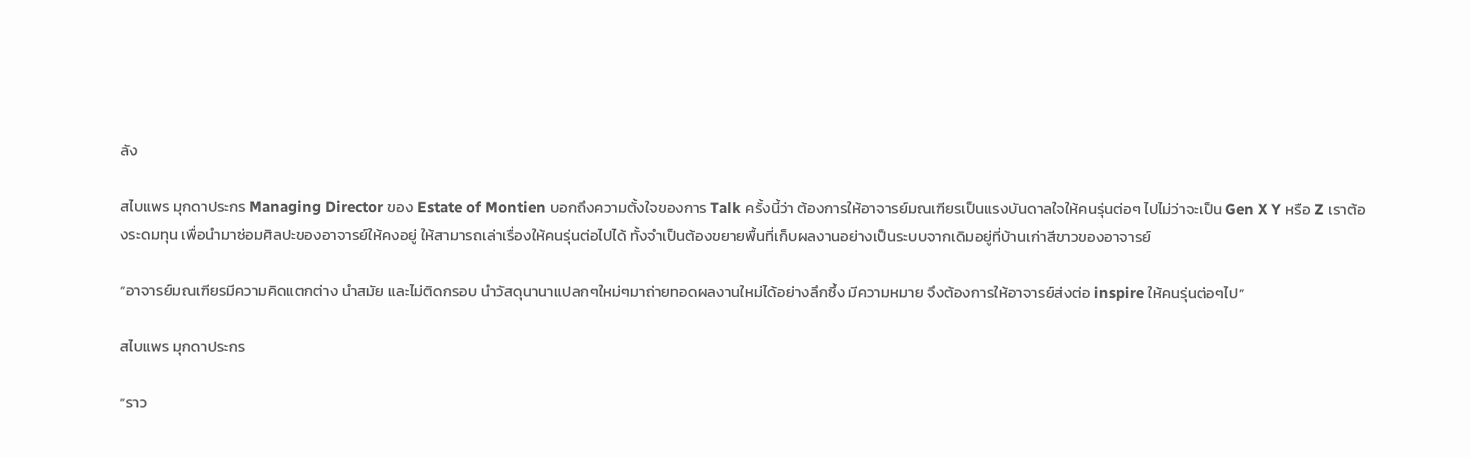ลัง

สไบแพร มุกดาประกร Managing Director ของ Estate of Montien บอกถึงความตั้งใจของการ Talk ครั้งนี้ว่า ต้องการให้อาจารย์มณเฑียรเป็นแรงบันดาลใจให้คนรุ่นต่อๆ ไปไม่ว่าจะเป็น Gen X Y หรือ Z เราต้องระดมทุน เพื่อนำมาซ่อมศิลปะของอาจารย์ให้คงอยู่ ให้สามารถเล่าเรื่องให้คนรุ่นต่อไปได้ ทั้งจำเป็นต้องขยายพื้นที่เก็บผลงานอย่างเป็นระบบจากเดิมอยู่ที่บ้านเก่าสีขาวของอาจารย์

“อาจารย์มณเฑียรมีความคิดแตกต่าง นำสมัย และไม่ติดกรอบ นำวัสดุนานาแปลกๆใหม่ๆมาถ่ายทอดผลงานใหม่ได้อย่างลึกซึ้ง มีความหมาย จึงต้องการให้อาจารย์ส่งต่อ inspire ให้คนรุ่นต่อๆไป”

สไบแพร มุกดาประกร

“ราว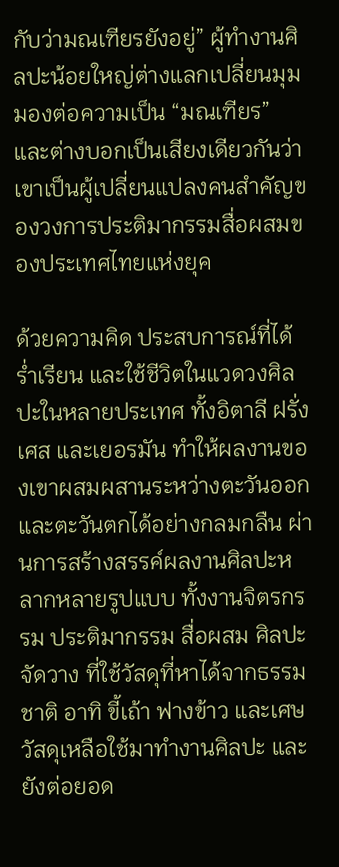กับว่ามณเฑียรยังอยู่” ผู้ทำงานศิลปะน้อยใหญ่ต่างแลกเปลี่ยนมุมมองต่อความเป็น “มณเฑียร” และต่างบอกเป็นเสียงเดียวกันว่า เขาเป็นผู้เปลี่ยนแปลงคนสำคัญของวงการประติมากรรมสื่อผสมของประเทศไทยแห่งยุค

ด้วยความคิด ประสบการณ์ที่ได้ร่ำเรียน และใช้ชีวิตในแวดวงศิลปะในหลายประเทศ ทั้งอิตาลี ฝรั่งเศส และเยอรมัน ทำให้ผลงานของเขาผสมผสานระหว่างตะวันออกและตะวันตกได้อย่างกลมกลืน ผ่านการสร้างสรรค์ผลงานศิลปะหลากหลายรูปแบบ ทั้งงานจิตรกรรม ประติมากรรม สื่อผสม ศิลปะจัดวาง ที่ใช้วัสดุที่หาได้จากธรรมชาติ อาทิ ขี้เถ้า ฟางข้าว และเศษวัสดุเหลือใช้มาทำงานศิลปะ และยังต่อยอด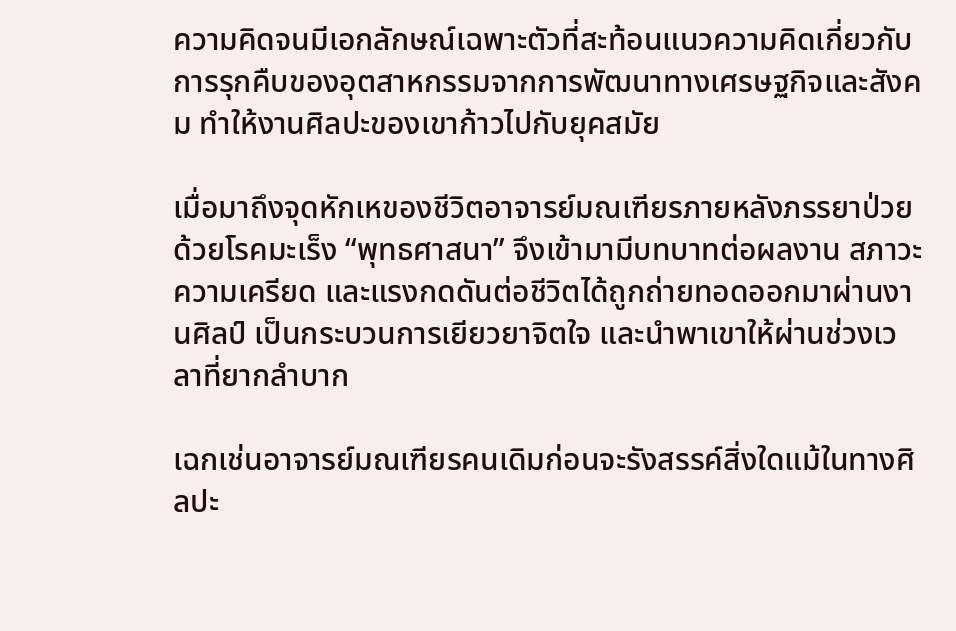ความคิดจนมีเอกลักษณ์เฉพาะตัวที่สะท้อนแนวความคิดเกี่ยวกับการรุกคืบของอุตสาหกรรมจากการพัฒนาทางเศรษฐกิจและสังคม ทำให้งานศิลปะของเขาก้าวไปกับยุคสมัย

เมื่อมาถึงจุดหักเหของชีวิตอาจารย์มณเฑียรภายหลังภรรยาป่วยด้วยโรคมะเร็ง “พุทธศาสนา” จึงเข้ามามีบทบาทต่อผลงาน สภาวะความเครียด และแรงกดดันต่อชีวิตได้ถูกถ่ายทอดออกมาผ่านงานศิลป์ เป็นกระบวนการเยียวยาจิตใจ และนำพาเขาให้ผ่านช่วงเวลาที่ยากลำบาก

เฉกเช่นอาจารย์มณเฑียรคนเดิมก่อนจะรังสรรค์สิ่งใดแม้ในทางศิลปะ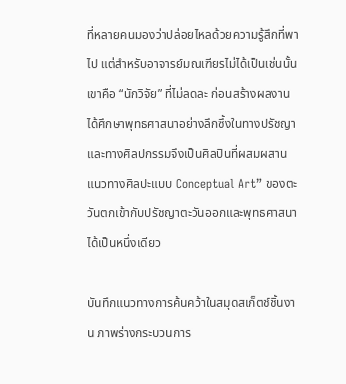ที่หลายคนมองว่าปล่อยไหลด้วยความรู้สึกที่พาไป แต่สำหรับอาจารย์มณเฑียรไม่ได้เป็นเช่นนั้น เขาคือ “นักวิจัย” ที่ไม่ลดละ ก่อนสร้างผลงานได้ศึกษาพุทธศาสนาอย่างลึกซึ้งในทางปรัชญาและทางศิลปกรรมจึงเป็นศิลปินที่ผสมผสานแนวทางศิลปะแบบ Conceptual Art” ของตะวันตกเข้ากับปรัชญาตะวันออกและพุทธศาสนาได้เป็นหนึ่งเดียว

บันทึกแนวทางการค้นคว้าในสมุดสเก็ตช์ชิ้นงาน ภาพร่างกระบวนการ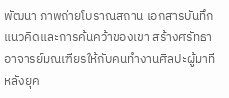พัฒนา ภาพถ่ายโบราณสถาน เอกสารบันทึกแนวคิดและการค้นคว้าของเขา สร้างศรัทธาอาจารย์มณเฑียรให้กับคนทำงานศิลปะผู้มาทีหลังยุค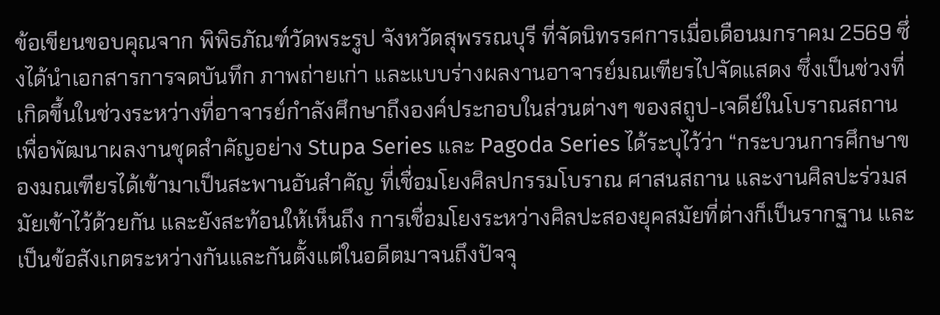ข้อเขียนขอบคุณจาก พิพิธภัณฑ์วัดพระรูป จังหวัดสุพรรณบุรี ที่จัดนิทรรศการเมื่อเดือนมกราคม 2569 ซึ่งได้นำเอกสารการจดบันทึก ภาพถ่ายเก่า และแบบร่างผลงานอาจารย์มณเฑียรไปจัดแสดง ซึ่งเป็นช่วงที่เกิดขึ้นในช่วงระหว่างที่อาจารย์กำลังศึกษาถึงองค์ประกอบในส่วนต่างๆ ของสถูป-เจดีย์ในโบราณสถาน เพื่อพัฒนาผลงานชุดสำคัญอย่าง Stupa Series และ Pagoda Series ได้ระบุไว้ว่า “กระบวนการศึกษาของมณเฑียรได้เข้ามาเป็นสะพานอันสำคัญ ที่เชื่อมโยงศิลปกรรมโบราณ ศาสนสถาน และงานศิลปะร่วมสมัยเข้าไว้ด้วยกัน และยังสะท้อนให้เห็นถึง การเชื่อมโยงระหว่างศิลปะสองยุคสมัยที่ต่างก็เป็นรากฐาน และเป็นข้อสังเกตระหว่างกันและกันตั้งแต่ในอดีตมาจนถึงปัจจุ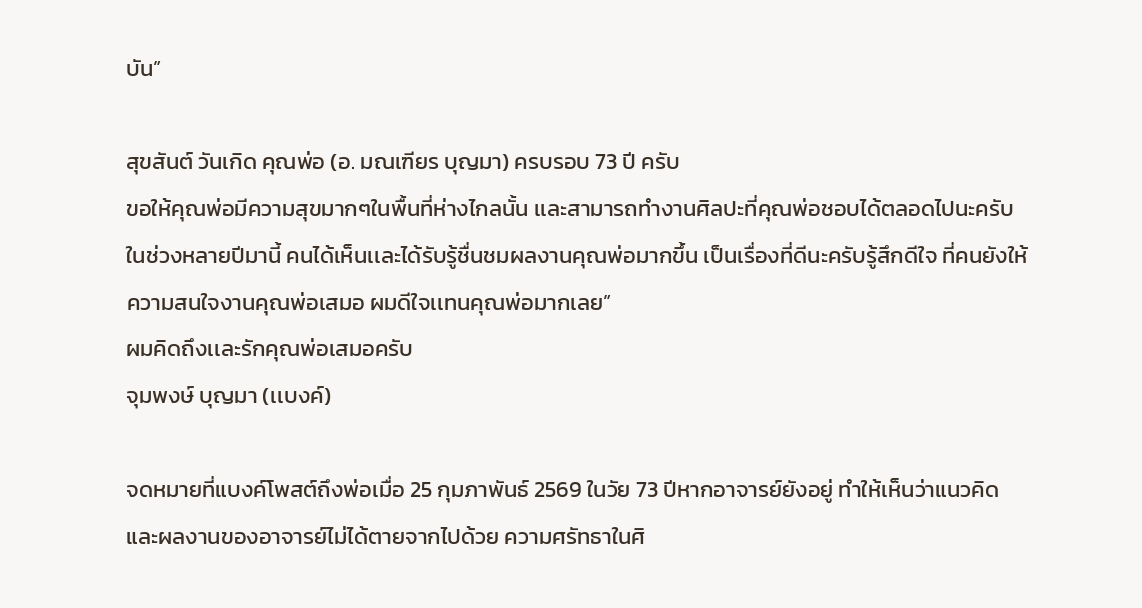บัน”

สุขสันต์ วันเกิด คุณพ่อ (อ. มณเฑียร บุญมา) ครบรอบ 73 ปี ครับ
ขอให้คุณพ่อมีความสุขมากๆในพื้นที่ห่างไกลนั้น เเละสามารถทำงานศิลปะที่คุณพ่อชอบได้ตลอดไปนะครับ
ในช่วงหลายปีมานี้ คนได้เห็นเเละได้รับรู้ชื่นชมผลงานคุณพ่อมากขึ้น เป็นเรื่องที่ดีนะครับรู้สึกดีใจ ที่คนยังให้ความสนใจงานคุณพ่อเสมอ ผมดีใจเเทนคุณพ่อมากเลย”
ผมคิดถึงเเละรักคุณพ่อเสมอครับ
จุมพงษ์ บุญมา (เเบงค์)

จดหมายที่แบงค์โพสต์ถึงพ่อเมื่อ 25 กุมภาพันธ์ 2569 ในวัย 73 ปีหากอาจารย์ยังอยู่ ทำให้เห็นว่าแนวคิดและผลงานของอาจารย์ไม่ได้ตายจากไปด้วย ความศรัทธาในศิ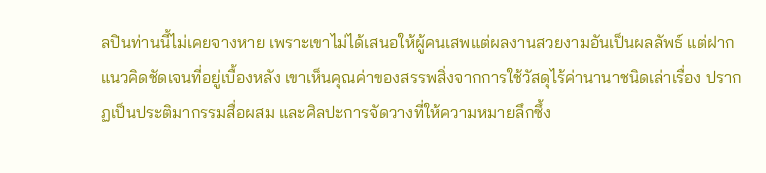ลปินท่านนี้ไม่เคยจางหาย เพราะเขาไม่ได้เสนอให้ผู้คนเสพแต่ผลงานสวยงามอันเป็นผลลัพธ์ แต่ฝากแนวคิดชัดเจนที่อยู่เบื้องหลัง เขาเห็นคุณค่าของสรรพสิ่งจากการใช้วัสดุไร้ค่านานาชนิดเล่าเรื่อง ปรากฏเป็นประติมากรรมสื่อผสม และศิลปะการจัดวางที่ให้ความหมายลึกซึ้ง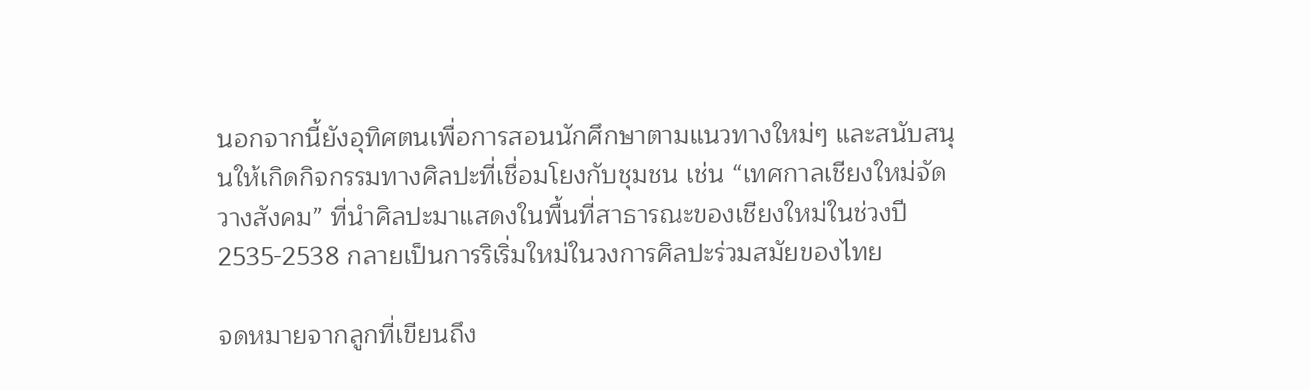นอกจากนี้ยังอุทิศตนเพื่อการสอนนักศึกษาตามแนวทางใหม่ๆ และสนับสนุนให้เกิดกิจกรรมทางศิลปะที่เชื่อมโยงกับชุมชน เช่น “เทศกาลเชียงใหม่จัดวางสังคม” ที่นำศิลปะมาแสดงในพื้นที่สาธารณะของเชียงใหม่ในช่วงปี 2535-2538 กลายเป็นการริเริ่มใหม่ในวงการศิลปะร่วมสมัยของไทย

จดหมายจากลูกที่เขียนถึง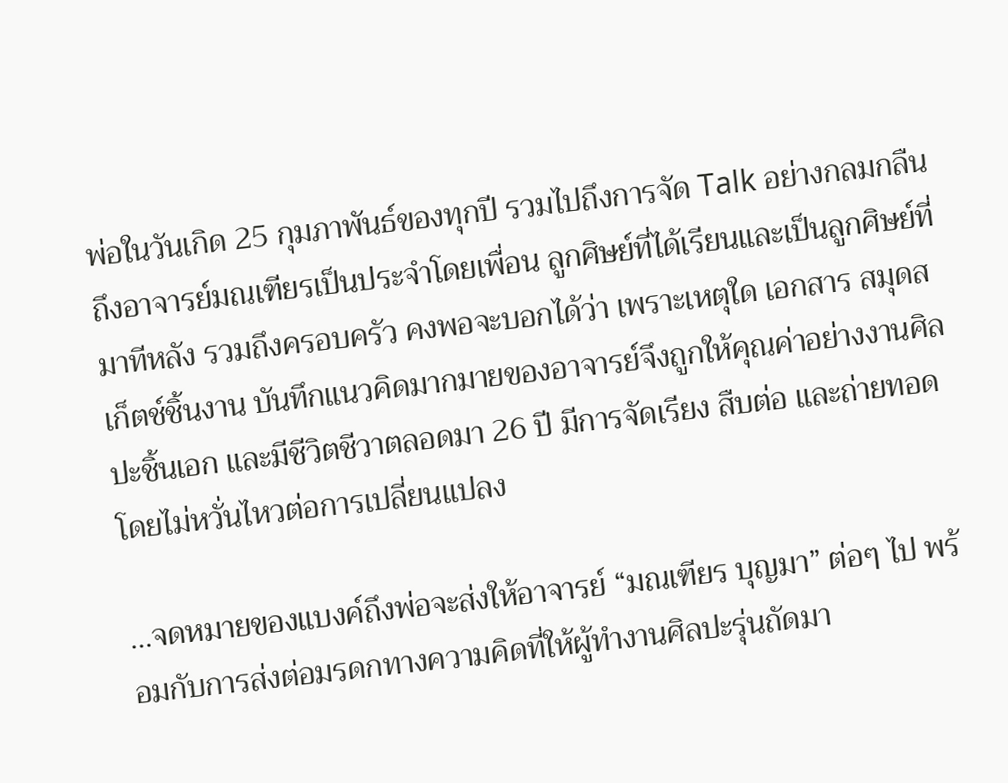พ่อในวันเกิด 25 กุมภาพันธ์ของทุกปี รวมไปถึงการจัด Talk อย่างกลมกลืนถึงอาจารย์มณเฑียรเป็นประจำโดยเพื่อน ลูกศิษย์ที่ได้เรียนและเป็นลูกศิษย์ที่มาทีหลัง รวมถึงครอบครัว คงพอจะบอกได้ว่า เพราะเหตุใด เอกสาร สมุดสเก็ตช์ชิ้นงาน บันทึกแนวคิดมากมายของอาจารย์จึงถูกให้คุณค่าอย่างงานศิลปะชิ้นเอก และมีชีวิตชีวาตลอดมา 26 ปี มีการจัดเรียง สืบต่อ และถ่ายทอดโดยไม่หวั่นไหวต่อการเปลี่ยนแปลง

…จดหมายของแบงค์ถึงพ่อจะส่งให้อาจารย์ “มณเฑียร บุญมา” ต่อๆ ไป พร้อมกับการส่งต่อมรดกทางความคิดที่ให้ผู้ทำงานศิลปะรุ่นถัดมา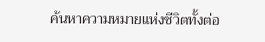ค้นหาความหมายแห่งชีวิตทั้งต่อ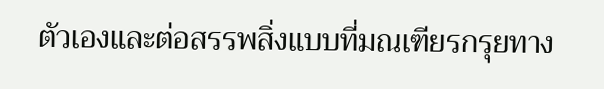ตัวเองและต่อสรรพสิ่งแบบที่มณเฑียรกรุยทาง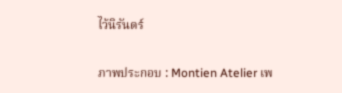ไว้นิรันดร์

ภาพประกอบ : Montien Atelier เพ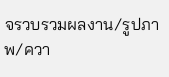จรวบรวมผลงาน/รูปภาพ/ควา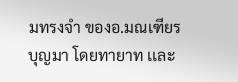มทรงจำ ของอ.มณเฑียร บุญมา โดยทายาท เเละ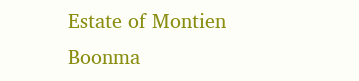Estate of Montien Boonma